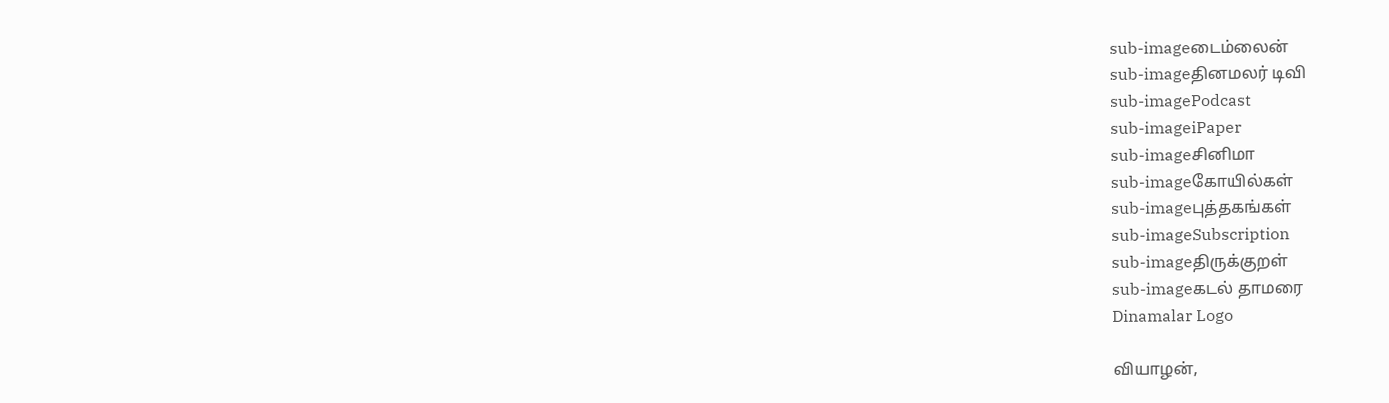sub-imageடைம்லைன்
sub-imageதினமலர் டிவி
sub-imagePodcast
sub-imageiPaper
sub-imageசினிமா
sub-imageகோயில்கள்
sub-imageபுத்தகங்கள்
sub-imageSubscription
sub-imageதிருக்குறள்
sub-imageகடல் தாமரை
Dinamalar Logo

வியாழன்,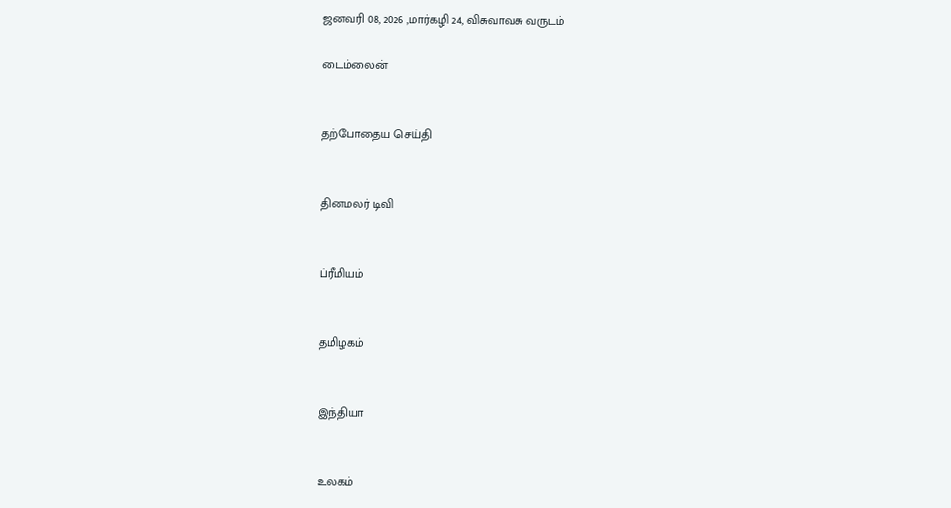ஜனவரி 08, 2026 ,மார்கழி 24, விசுவாவசு வருடம்

டைம்லைன்


தற்போதைய செய்தி


தினமலர் டிவி


ப்ரீமியம்


தமிழகம்


இந்தியா


உலகம்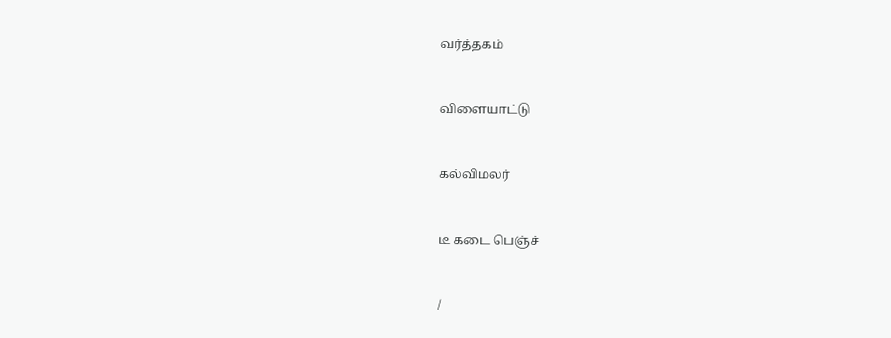வர்த்தகம்


விளையாட்டு


கல்விமலர்


டீ கடை பெஞ்ச்


/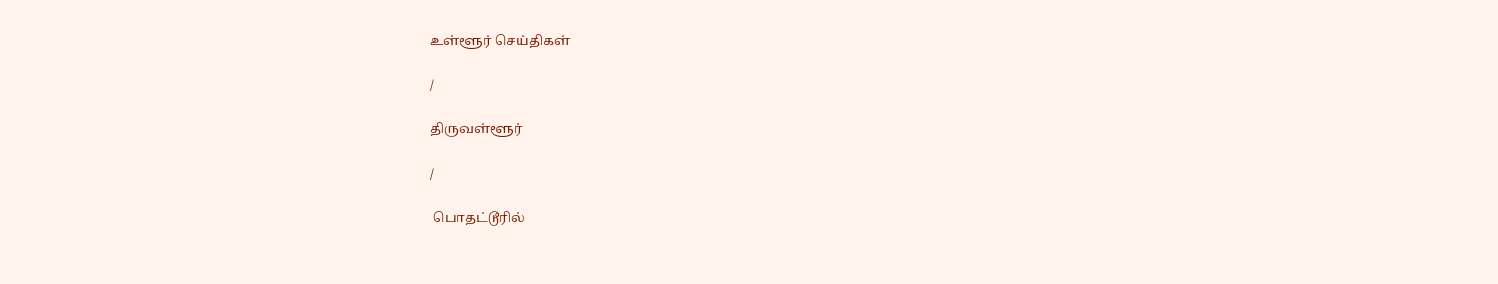உள்ளூர் செய்திகள்

/

திருவள்ளூர்

/

 பொதட்டூரில்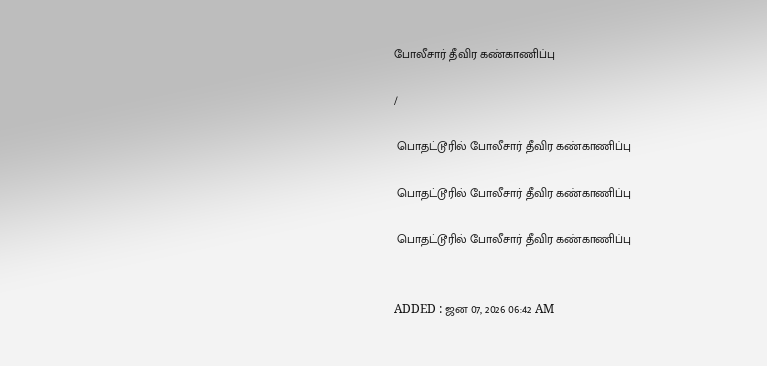போலீசார் தீவிர கண்காணிப்பு

/

 பொதட்டூரில் போலீசார் தீவிர கண்காணிப்பு

 பொதட்டூரில் போலீசார் தீவிர கண்காணிப்பு

 பொதட்டூரில் போலீசார் தீவிர கண்காணிப்பு


ADDED : ஜன 07, 2026 06:42 AM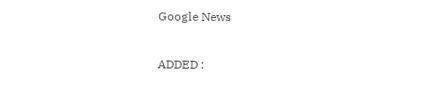Google News

ADDED :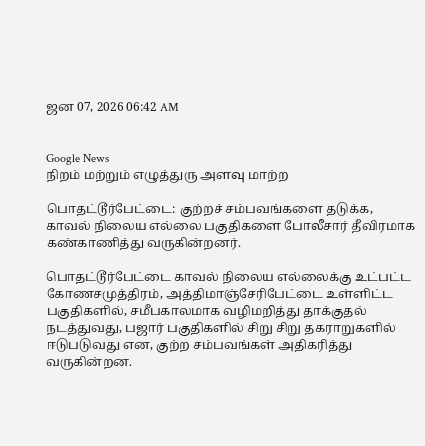ஜன 07, 2026 06:42 AM


Google News
நிறம் மற்றும் எழுத்துரு அளவு மாற்ற

பொதட்டூர்பேட்டை: குற்றச் சம்பவங்களை தடுக்க, காவல் நிலைய எல்லை பகுதிகளை போலீசார் தீவிரமாக கண்காணித்து வருகின்றனர்.

பொதட்டூர்பேட்டை காவல் நிலைய எல்லைக்கு உட்பட்ட கோணசமுத்திரம், அத்திமாஞ்சேரிபேட்டை உள்ளிட்ட பகுதிகளில், சமீபகாலமாக வழிமறித்து தாக்குதல் நடத்துவது, பஜார் பகுதிகளில் சிறு சிறு தகராறுகளில் ஈடுபடுவது என, குற்ற சம்பவங்கள் அதிகரித்து வருகின்றன.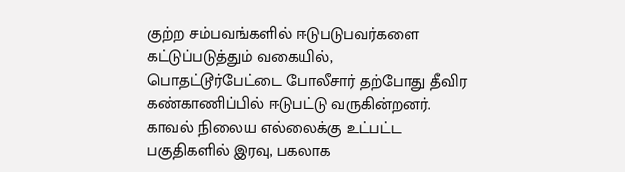குற்ற சம்பவங்களில் ஈடுபடுபவர்களை கட்டுப்படுத்தும் வகையில், பொதட்டூர்பேட்டை போலீசார் தற்போது தீவிர கண்காணிப்பில் ஈடுபட்டு வருகின்றனர். காவல் நிலைய எல்லைக்கு உட்பட்ட பகுதிகளில் இரவு, பகலாக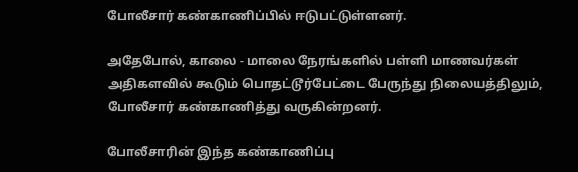போலீசார் கண்காணிப்பில் ஈடுபட்டுள்ளனர்.

அதேபோல், காலை - மாலை நேரங்களில் பள்ளி மாணவர்கள் அதிகளவில் கூடும் பொதட்டூர்பேட்டை பேருந்து நிலையத்திலும், போலீசார் கண்காணித்து வருகின்றனர்.

போலீசாரின் இந்த கண்காணிப்பு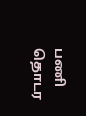பணி தொடர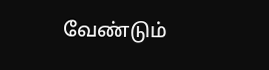வேண்டும்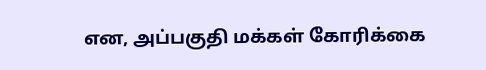என, அப்பகுதி மக்கள் கோரிக்கை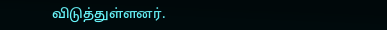விடுத்துள்ளனர்.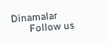Dinamalar
      Follow us